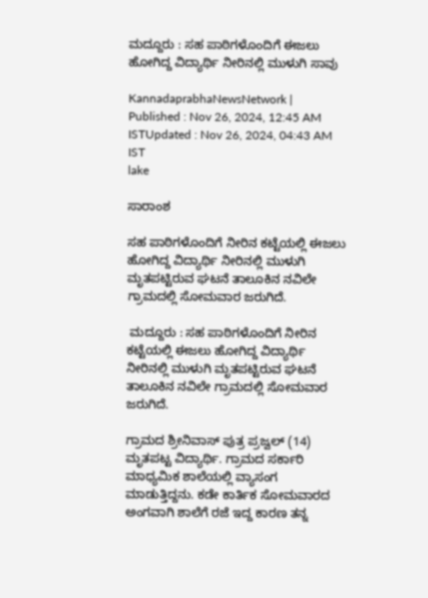ಮದ್ದೂರು : ಸಹ ಪಾಠಿಗಳೊಂದಿಗೆ ಈಜಲು ಹೋಗಿದ್ದ ವಿದ್ಯಾರ್ಥಿ ನೀರಿನಲ್ಲಿ ಮುಳುಗಿ ಸಾವು

KannadaprabhaNewsNetwork |
Published : Nov 26, 2024, 12:45 AM ISTUpdated : Nov 26, 2024, 04:43 AM IST
lake

ಸಾರಾಂಶ

ಸಹ ಪಾಠಿಗಳೊಂದಿಗೆ ನೀರಿನ ಕಟ್ಟೆಯಲ್ಲಿ ಈಜಲು ಹೋಗಿದ್ದ ವಿದ್ಯಾರ್ಥಿ ನೀರಿನಲ್ಲಿ ಮುಳುಗಿ ಮೃತಪಟ್ಟಿರುವ ಘಟನೆ ತಾಲೂಕಿನ ನವಿಲೇ ಗ್ರಾಮದಲ್ಲಿ ಸೋಮವಾರ ಜರುಗಿದೆ.

 ಮದ್ದೂರು : ಸಹ ಪಾಠಿಗಳೊಂದಿಗೆ ನೀರಿನ ಕಟ್ಟೆಯಲ್ಲಿ ಈಜಲು ಹೋಗಿದ್ದ ವಿದ್ಯಾರ್ಥಿ ನೀರಿನಲ್ಲಿ ಮುಳುಗಿ ಮೃತಪಟ್ಟಿರುವ ಘಟನೆ ತಾಲೂಕಿನ ನವಿಲೇ ಗ್ರಾಮದಲ್ಲಿ ಸೋಮವಾರ ಜರುಗಿದೆ.

ಗ್ರಾಮದ ಶ್ರೀನಿವಾಸ್ ಪುತ್ರ ಪ್ರಜ್ವಲ್ (14) ಮೃತಪಟ್ಟ ವಿದ್ಯಾರ್ಥಿ. ಗ್ರಾಮದ ಸರ್ಕಾರಿ ಮಾಧ್ಯಮಿಕ ಶಾಲೆಯಲ್ಲಿ ವ್ಯಾಸಂಗ ಮಾಡುತ್ತಿದ್ದನು. ಕಡೇ ಕಾರ್ತಿಕ ಸೋಮವಾರದ ಅಂಗವಾಗಿ ಶಾಲೆಗೆ ರಜೆ ಇದ್ದ ಕಾರಣ ತನ್ನ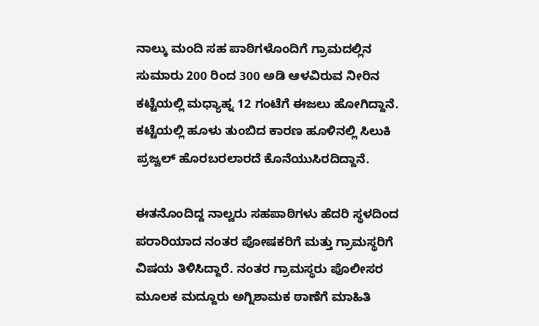ನಾಲ್ಕು ಮಂದಿ ಸಹ ಪಾಠಿಗಳೊಂದಿಗೆ ಗ್ರಾಮದಲ್ಲಿನ ಸುಮಾರು 200 ರಿಂದ 300 ಅಡಿ ಆಳವಿರುವ ನೀರಿನ ಕಟ್ಟೆಯಲ್ಲಿ ಮಧ್ಯಾಹ್ನ 12 ಗಂಟೆಗೆ ಈಜಲು ಹೋಗಿದ್ದಾನೆ. ಕಟ್ಟೆಯಲ್ಲಿ ಹೂಳು ತುಂಬಿದ ಕಾರಣ ಹೂಳಿನಲ್ಲಿ ಸಿಲುಕಿ ಪ್ರಜ್ವಲ್ ಹೊರಬರಲಾರದೆ ಕೊನೆಯುಸಿರದಿದ್ದಾನೆ.

ಈತನೊಂದಿದ್ದ ನಾಲ್ವರು ಸಹಪಾಠಿಗಳು ಹೆದರಿ ಸ್ಥಳದಿಂದ ಪರಾರಿಯಾದ ನಂತರ ಪೋಷಕರಿಗೆ ಮತ್ತು ಗ್ರಾಮಸ್ಥರಿಗೆ ವಿಷಯ ತಿಳಿಸಿದ್ದಾರೆ. ನಂತರ ಗ್ರಾಮಸ್ಥರು ಪೊಲೀಸರ ಮೂಲಕ ಮದ್ದೂರು ಅಗ್ನಿಶಾಮಕ ಠಾಣೆಗೆ ಮಾಹಿತಿ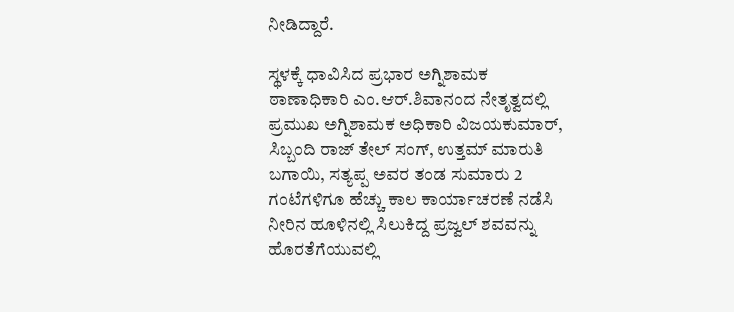ನೀಡಿದ್ದಾರೆ.

ಸ್ಥಳಕ್ಕೆ ಧಾವಿಸಿದ ಪ್ರಭಾರ ಅಗ್ನಿಶಾಮಕ ಠಾಣಾಧಿಕಾರಿ ಎಂ.ಆರ್.ಶಿವಾನಂದ ನೇತೃತ್ವದಲ್ಲಿ ಪ್ರಮುಖ ಅಗ್ನಿಶಾಮಕ ಅಧಿಕಾರಿ ವಿಜಯಕುಮಾರ್, ಸಿಬ್ಬಂದಿ ರಾಜ್ ತೇಲ್ ಸಂಗ್, ಉತ್ತಮ್ ಮಾರುತಿ ಬಗಾಯಿ, ಸತ್ಯಪ್ಪ ಅವರ ತಂಡ ಸುಮಾರು 2 ಗಂಟೆಗಳಿಗೂ ಹೆಚ್ಚು ಕಾಲ ಕಾರ್ಯಾಚರಣೆ ನಡೆಸಿ ನೀರಿನ ಹೂಳಿನಲ್ಲಿ ಸಿಲುಕಿದ್ದ ಪ್ರಜ್ವಲ್ ಶವವನ್ನು ಹೊರತೆಗೆಯುವಲ್ಲಿ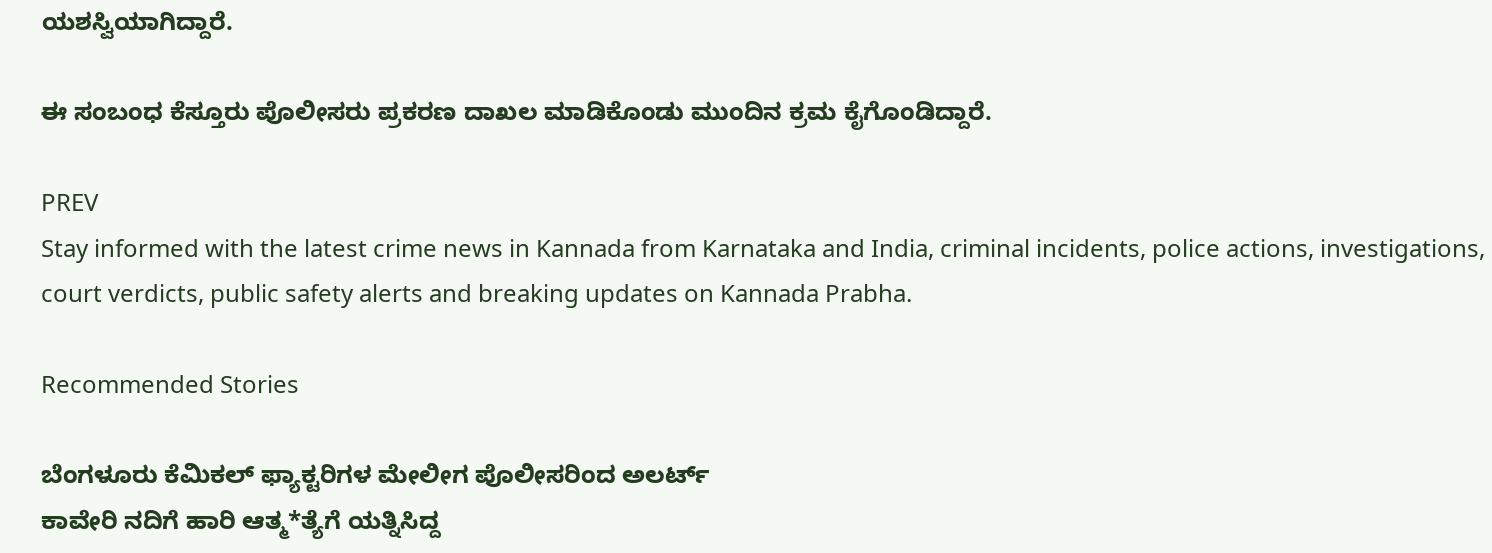ಯಶಸ್ವಿಯಾಗಿದ್ದಾರೆ.

ಈ ಸಂಬಂಧ ಕೆಸ್ತೂರು ಪೊಲೀಸರು ಪ್ರಕರಣ ದಾಖಲ ಮಾಡಿಕೊಂಡು ಮುಂದಿನ ಕ್ರಮ ಕೈಗೊಂಡಿದ್ದಾರೆ.

PREV
Stay informed with the latest crime news in Kannada from Karnataka and India, criminal incidents, police actions, investigations, court verdicts, public safety alerts and breaking updates on Kannada Prabha.

Recommended Stories

ಬೆಂಗಳೂರು ಕೆಮಿಕಲ್‌ ಫ್ಯಾಕ್ಟರಿಗಳ ಮೇಲೀಗ ಪೊಲೀಸರಿಂದ ಅಲರ್ಟ್‌
ಕಾವೇರಿ ನದಿಗೆ ಹಾರಿ ಆತ್ಮ*ತ್ಯೆಗೆ ಯತ್ನಿಸಿದ್ದ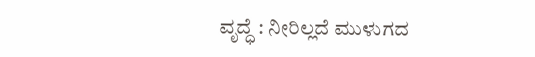ವೃದ್ಧೆ : ನೀರಿಲ್ಲದೆ ಮುಳುಗದ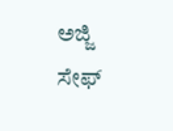ಅಜ್ಜಿ ಸೇಫ್